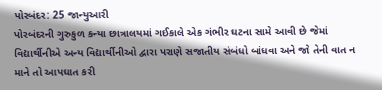પોરબંદર: 25 જાન્યુઆરી
પોરબંદરની ગુરુકુળ કન્યા છાત્રાલયમાં ગઈકાલે એક ગંભીર ઘટના સામે આવી છે જેમાં વિદ્યાર્થીનીએ અન્ય વિદ્યાર્થીનીઓ દ્વારા પરાણે સજાતીય સંબંધો બાંધવા અને જો તેની વાત ન માને તો આપઘાત કરી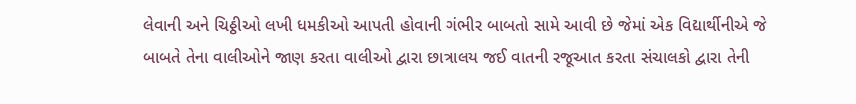લેવાની અને ચિઠ્ઠીઓ લખી ધમકીઓ આપતી હોવાની ગંભીર બાબતો સામે આવી છે જેમાં એક વિદ્યાર્થીનીએ જે બાબતે તેના વાલીઓને જાણ કરતા વાલીઓ દ્વારા છાત્રાલય જઈ વાતની રજૂઆત કરતા સંચાલકો દ્વારા તેની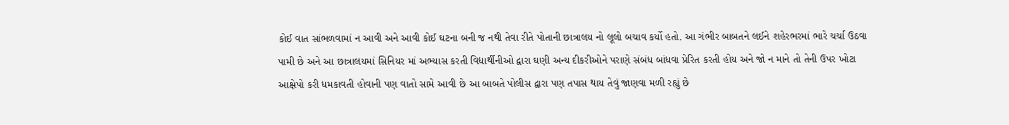કોઈ વાત સાંભળવામાં ન આવી અને આવી કોઈ ઘટના બની જ નથી તેવા રીતે પોતાની છાત્રાલય નો લૂલો બચાવ કર્યો હતો. આ ગંભીર બાબતને લઈને શહેરભરમાં ભારે ચર્ચા ઉઠવા પામી છે અને આ છાત્રાલયમાં સિનિયર માં અભ્યાસ કરતી વિદ્યાર્થીનીઓ દ્વારા ઘણી અન્ય દીકરીઓને પરાણે સંબંધ બાંધવા પ્રેરિત કરતી હોય અને જો ન માને તો તેની ઉપર ખોટા આક્ષેપો કરી ધમકાવતી હોવાની પણ વાતો સામે આવી છે આ બાબતે પોલીસ દ્વારા પણ તપાસ થાય તેવું જાણવા મળી રહ્યું છે